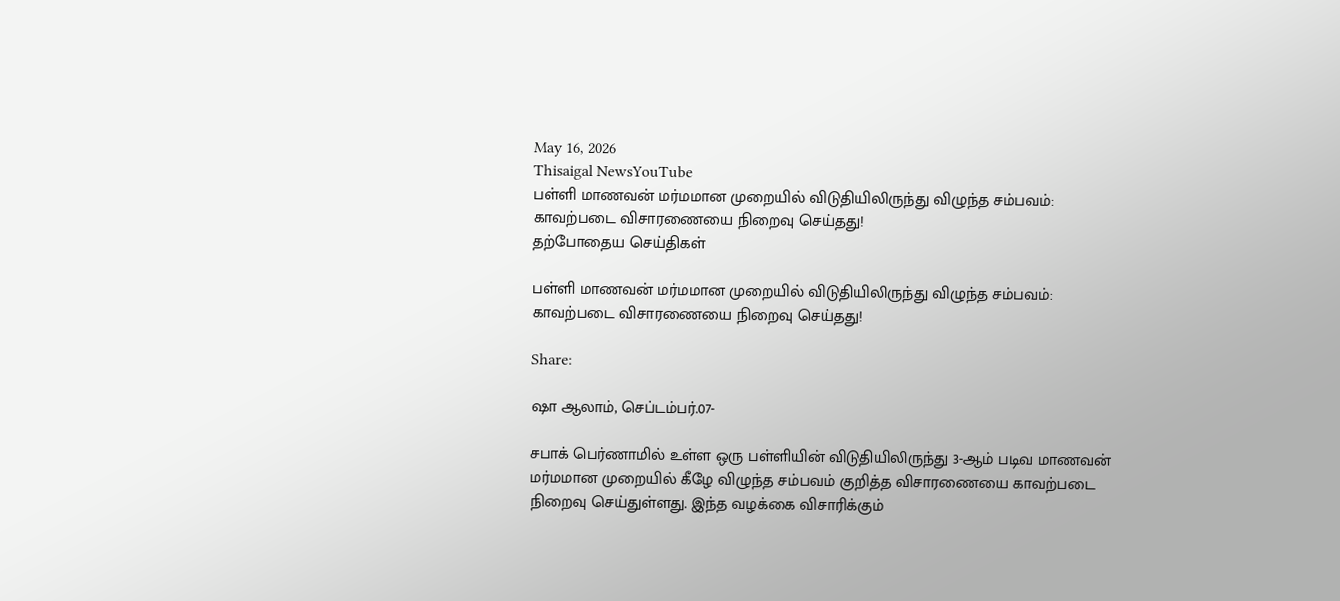May 16, 2026
Thisaigal NewsYouTube
பள்ளி மாணவன் மர்மமான முறையில் விடுதியிலிருந்து விழுந்த சம்பவம்: காவற்படை விசாரணையை நிறைவு செய்தது!
தற்போதைய செய்திகள்

பள்ளி மாணவன் மர்மமான முறையில் விடுதியிலிருந்து விழுந்த சம்பவம்: காவற்படை விசாரணையை நிறைவு செய்தது!

Share:

ஷா ஆலாம், செப்டம்பர்.07-

சபாக் பெர்ணாமில் உள்ள ஒரு பள்ளியின் விடுதியிலிருந்து 3-ஆம் படிவ மாணவன் மர்மமான முறையில் கீழே விழுந்த சம்பவம் குறித்த விசாரணையை காவற்படை நிறைவு செய்துள்ளது. இந்த வழக்கை விசாரிக்கும்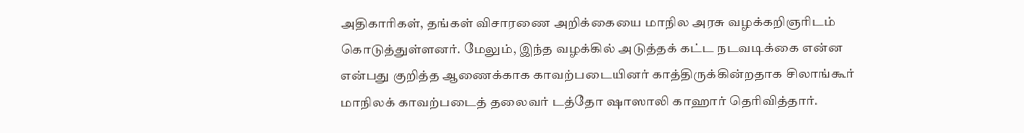அதிகாரிகள், தங்கள் விசாரணை அறிக்கையை மாநில அரசு வழக்கறிஞரிடம் கொடுத்துள்ளனர். மேலும், இந்த வழக்கில் அடுத்தக் கட்ட நடவடிக்கை என்ன என்பது குறித்த ஆணைக்காக காவற்படையினர் காத்திருக்கின்றதாக சிலாங்கூர் மாநிலக் காவற்படைத் தலைவர் டத்தோ ஷாஸாலி காஹார் தெரிவித்தார்.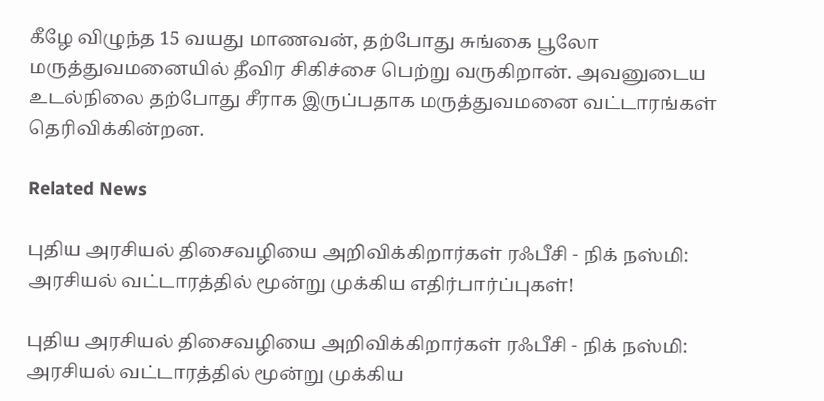கீழே விழுந்த 15 வயது மாணவன், தற்போது சுங்கை பூலோ மருத்துவமனையில் தீவிர சிகிச்சை பெற்று வருகிறான். அவனுடைய உடல்நிலை தற்போது சீராக இருப்பதாக மருத்துவமனை வட்டாரங்கள் தெரிவிக்கின்றன.

Related News

புதிய அரசியல் திசைவழியை அறிவிக்கிறார்கள் ரஃபீசி - நிக் நஸ்மி: அரசியல் வட்டாரத்தில் மூன்று முக்கிய எதிர்பார்ப்புகள்!

புதிய அரசியல் திசைவழியை அறிவிக்கிறார்கள் ரஃபீசி - நிக் நஸ்மி: அரசியல் வட்டாரத்தில் மூன்று முக்கிய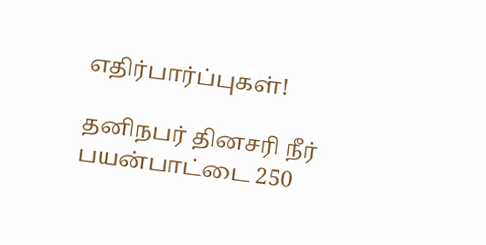எதிர்பார்ப்புகள்!

தனிநபர் தினசரி நீர் பயன்பாட்டை 250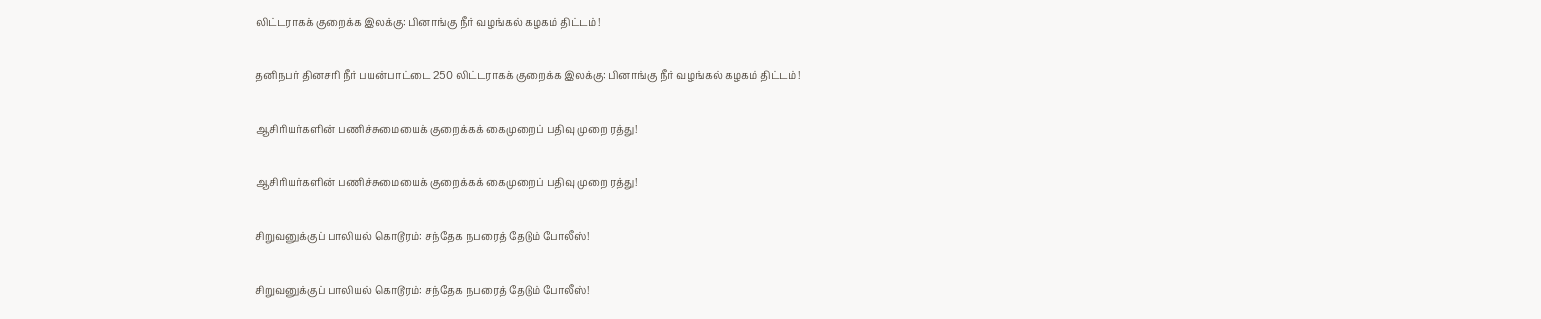லிட்டராகக் குறைக்க இலக்கு: பினாங்கு நீர் வழங்கல் கழகம் திட்டம் !

தனிநபர் தினசரி நீர் பயன்பாட்டை 250 லிட்டராகக் குறைக்க இலக்கு: பினாங்கு நீர் வழங்கல் கழகம் திட்டம் !

ஆசிரியர்களின் பணிச்சுமையைக் குறைக்கக் கைமுறைப் பதிவு முறை ரத்து!

ஆசிரியர்களின் பணிச்சுமையைக் குறைக்கக் கைமுறைப் பதிவு முறை ரத்து!

சிறுவனுக்குப் பாலியல் கொடூரம்: சந்தேக நபரைத் தேடும் போலீஸ்!

சிறுவனுக்குப் பாலியல் கொடூரம்: சந்தேக நபரைத் தேடும் போலீஸ்!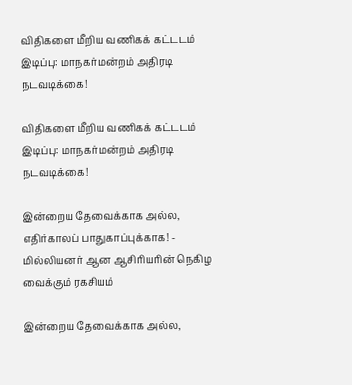விதிகளை மீறிய வணிகக் கட்டடம் இடிப்பு: மாநகர்மன்றம் அதிரடி நடவடிக்கை!

விதிகளை மீறிய வணிகக் கட்டடம் இடிப்பு: மாநகர்மன்றம் அதிரடி நடவடிக்கை!

இன்றைய தேவைக்காக அல்ல, எதிர்காலப் பாதுகாப்புக்காக! - மில்லியனர் ஆன ஆசிரியரின் நெகிழ வைக்கும் ரகசியம்

இன்றைய தேவைக்காக அல்ல,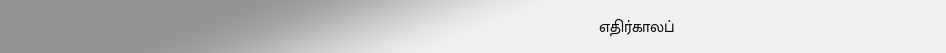எதிர்காலப்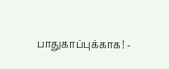பாதுகாப்புக்காக! -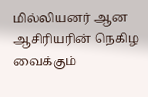மில்லியனர் ஆன ஆசிரியரின் நெகிழ வைக்கும்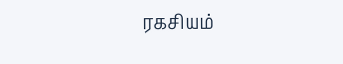ரகசியம்